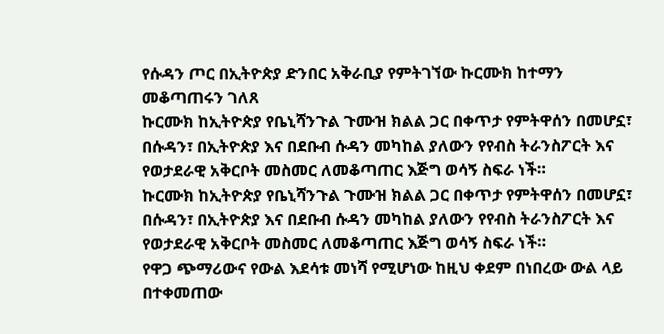የሱዳን ጦር በኢትዮጵያ ድንበር አቅራቢያ የምትገኘው ኩርሙክ ከተማን መቆጣጠሩን ገለጸ
ኩርሙክ ከኢትዮጵያ የቤኒሻንጉል ጉሙዝ ክልል ጋር በቀጥታ የምትዋሰን በመሆኗ፣ በሱዳን፣ በኢትዮጵያ እና በደቡብ ሱዳን መካከል ያለውን የየብስ ትራንስፖርት እና የወታደራዊ አቅርቦት መስመር ለመቆጣጠር እጅግ ወሳኝ ስፍራ ነች።
ኩርሙክ ከኢትዮጵያ የቤኒሻንጉል ጉሙዝ ክልል ጋር በቀጥታ የምትዋሰን በመሆኗ፣ በሱዳን፣ በኢትዮጵያ እና በደቡብ ሱዳን መካከል ያለውን የየብስ ትራንስፖርት እና የወታደራዊ አቅርቦት መስመር ለመቆጣጠር እጅግ ወሳኝ ስፍራ ነች።
የዋጋ ጭማሪውና የውል እደሳቱ መነሻ የሚሆነው ከዚህ ቀደም በነበረው ውል ላይ በተቀመጠው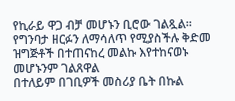የኪራይ ዋጋ ብቻ መሆኑን ቢሮው ገልጿል።
የግንባታ ዘርፉን ለማሳለጥ የሚያስችሉ ቅድመ ዝግጅቶች በተጠናከረ መልኩ እየተከናወኑ መሆኑንም ገልጸዋል
በተለይም በገቢዎች መስሪያ ቤት በኩል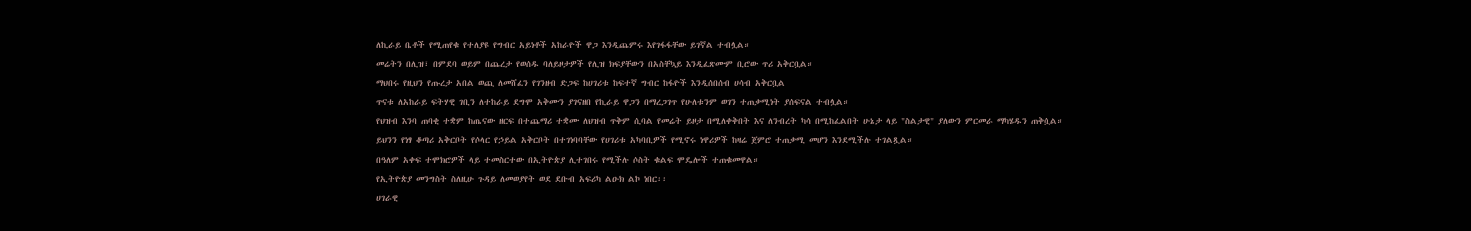ለኪራይ ቤቶች የሚጠየቁ የተለያዩ የግብር አይነቶች አከራዮች ዋጋ እንዲጨምሩ እየገፋፋቸው ይገኛል ተብሏል።
መሬትን በሊዝ፣ በምደባ ወይም በጨረታ የወሰዱ ባለይዞታዎች የሊዝ ክፍያቸውን በአስቸኳይ እንዲፈጽሙም ቢሮው ጥሪ አቅርቧል።
ማህበሩ የዚህን የጡረታ አበል ወጪ ለመሸፈን የገንዘብ ድጋፍ ከሀገሪቱ ከፍተኛ ግብር ከፋዮች እንዲሰበሰብ ሀሳብ አቅርቧል
ጥናቱ ለአከራይ ፍትሃዊ ገቢን ለተከራይ ደግሞ አቅሙን ያገናዘበ የኪራይ ዋጋን በማረጋገጥ የሁለቱንም ወገን ተጠቃሚነት ያሰፍናል ተብሏል።
የህዝብ እንባ ጠባቂ ተቋም ከጤናው ዘርፍ በተጨማሪ ተቋሙ ለህዝብ ጥቅም ሲባል የመሬት ይዞታ በሚለቀቅበት እና ለንብረት ካሳ በሚከፈልበት ሁኔታ ላይ "ስልታዊ" ያለውን ምርመራ ማካሄዱን ጠቅሷል።
ይህንን የነፃ ቆጣሪ አቅርቦት የሶላር የኃይል አቅርቦት በተገነባባቸው የሀገሪቱ አካባቢዎች የሚኖሩ ነዋሪዎች ከዛሬ ጀምሮ ተጠቃሚ መሆን እንደሚችሉ ተገልጿል።
በዓለም አቀፍ ተሞክሮዎች ላይ ተመስርተው በኢትዮጵያ ሊተገበሩ የሚችሉ ሶስት ቁልፍ ሞዴሎች ተጠቁመዋል።
የኢትዮጵያ መንግስት ስለዚሁ ጉዳይ ለመወያየት ወደ ደቡብ አፍሪካ ልዑክ ልኮ ነበር፡፡
ሀገራዊ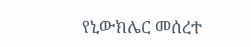የኒውክሌር መሰረተ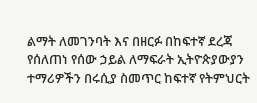ልማት ለመገንባት እና በዘርፉ በከፍተኛ ደረጃ የሰለጠነ የሰው ኃይል ለማፍራት ኢትዮጵያውያን ተማሪዎችን በሩሲያ ስመጥር ከፍተኛ የትምህርት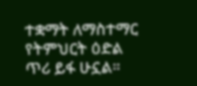ተቋማት ለማስተማር የትምህርት ዕድል ጥሪ ይፋ ሁኗል።